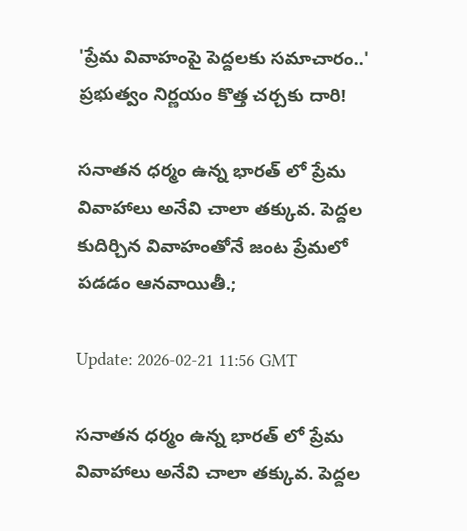'ప్రేమ వివాహంపై పెద్దలకు సమాచారం..' ప్రభుత్వం నిర్ణయం కొత్త చర్చకు దారి!

సనాతన ధర్మం ఉన్న భారత్ లో ప్రేమ వివాహాలు అనేవి చాలా తక్కువ. పెద్దల కుదిర్చిన వివాహంతోనే జంట ప్రేమలో పడడం ఆనవాయితీ.;

Update: 2026-02-21 11:56 GMT

సనాతన ధర్మం ఉన్న భారత్ లో ప్రేమ వివాహాలు అనేవి చాలా తక్కువ. పెద్దల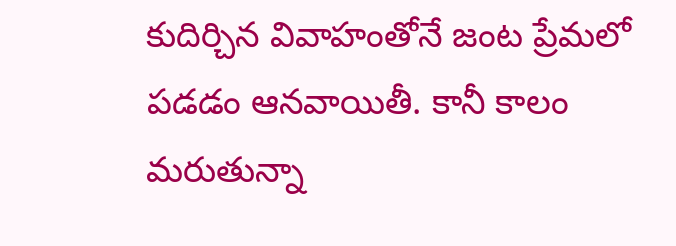కుదిర్చిన వివాహంతోనే జంట ప్రేమలో పడడం ఆనవాయితీ. కానీ కాలం మరుతున్నా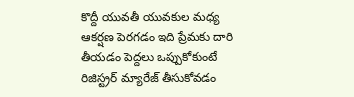కొద్దీ యువతీ యువకుల మధ్య ఆకర్షణ పెరగడం ఇది ప్రేమకు దారి తీయడం పెద్దలు ఒప్పుకోకుంటే రిజిస్ట్రర్ మ్యారేజ్ తీసుకోవడం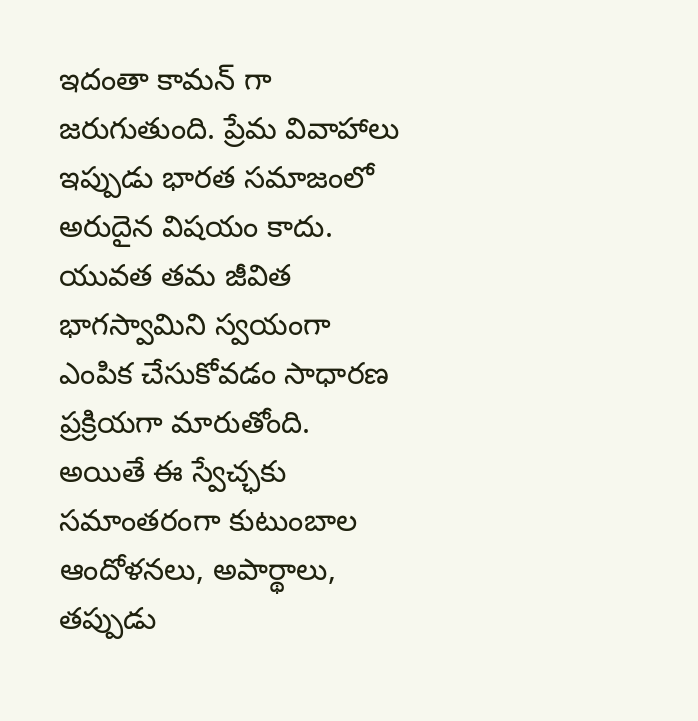ఇదంతా కామన్ గా జరుగుతుంది. ప్రేమ వివాహాలు ఇప్పుడు భారత సమాజంలో అరుదైన విషయం కాదు. యువత తమ జీవిత భాగస్వామిని స్వయంగా ఎంపిక చేసుకోవడం సాధారణ ప్రక్రియగా మారుతోంది. అయితే ఈ స్వేచ్ఛకు సమాంతరంగా కుటుంబాల ఆందోళనలు, అపార్థాలు, తప్పుడు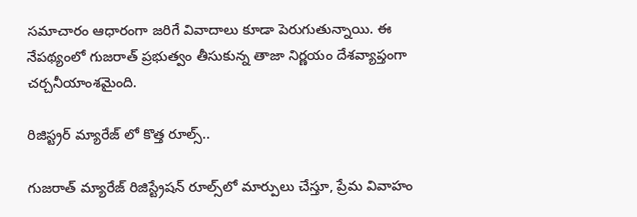సమాచారం ఆధారంగా జరిగే వివాదాలు కూడా పెరుగుతున్నాయి. ఈ నేపథ్యంలో గుజరాత్ ప్రభుత్వం తీసుకున్న తాజా నిర్ణయం దేశవ్యాప్తంగా చర్చనీయాంశమైంది.

రిజిస్ట్రర్ మ్యారేజ్ లో కొత్త రూల్స్..

గుజరాత్ మ్యారేజ్ రిజిస్ట్రేషన్ రూల్స్‌లో మార్పులు చేస్తూ, ప్రేమ వివాహం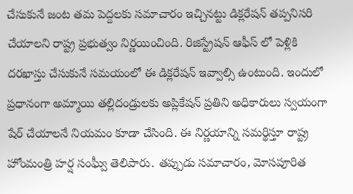చేసుకునే జంట తమ పెద్దలకు సమాచారం ఇచ్చినట్టు డిక్లరేషన్ తప్పనిసరి చేయాలని రాష్ట్ర ప్రభుత్వం నిర్ణయించింది. రిజిస్ట్రేషన్ ఆఫీస్ లో పెళ్లికి దరఖాస్తు చేసుకునే సమయంలో ఈ డిక్లరేషన్ ఇవ్వాల్సి ఉంటుంది. ఇందులో ప్రధానంగా అమ్మాయి తల్లిదండ్రులకు అప్లికేషన్ ప్రతిని అధికారులు స్వయంగా షేర్ చేయాలనే నియమం కూడా చేసింది. ఈ నిర్ణయాన్ని సమర్థిస్తూ రాష్ట్ర హోంమంత్రి హర్ష సంఘ్వీ తెలిపారు. తప్పుడు సమాచారం, మోసపూరిత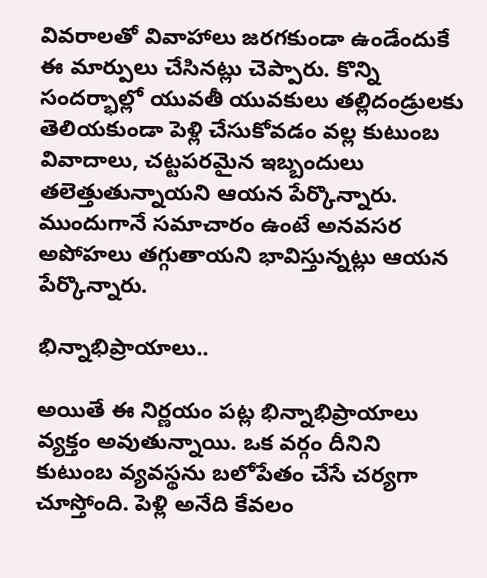వివరాలతో వివాహాలు జరగకుండా ఉండేందుకే ఈ మార్పులు చేసినట్లు చెప్పారు. కొన్ని సందర్భాల్లో యువతీ యువకులు తల్లిదండ్రులకు తెలియకుండా పెళ్లి చేసుకోవడం వల్ల కుటుంబ వివాదాలు, చట్టపరమైన ఇబ్బందులు తలెత్తుతున్నాయని ఆయన పేర్కొన్నారు. ముందుగానే సమాచారం ఉంటే అనవసర అపోహలు తగ్గుతాయని భావిస్తున్నట్లు ఆయన పేర్కొన్నారు.

భిన్నాభిప్రాయాలు..

అయితే ఈ నిర్ణయం పట్ల భిన్నాభిప్రాయాలు వ్యక్తం అవుతున్నాయి. ఒక వర్గం దీనిని కుటుంబ వ్యవస్థను బలోపేతం చేసే చర్యగా చూస్తోంది. పెళ్లి అనేది కేవలం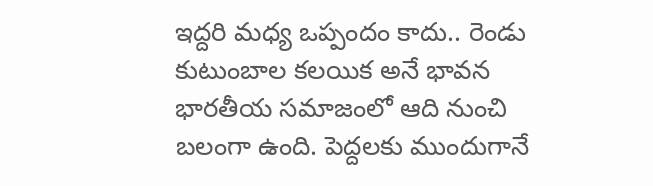ఇద్దరి మధ్య ఒప్పందం కాదు.. రెండు కుటుంబాల కలయిక అనే భావన భారతీయ సమాజంలో ఆది నుంచి బలంగా ఉంది. పెద్దలకు ముందుగానే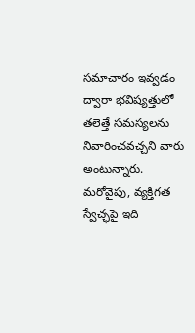సమాచారం ఇవ్వడం ద్వారా భవిష్యత్తులో తలెత్తే సమస్యలను నివారించవచ్చని వారు అంటున్నారు. మరోవైపు, వ్యక్తిగత స్వేచ్ఛపై ఇది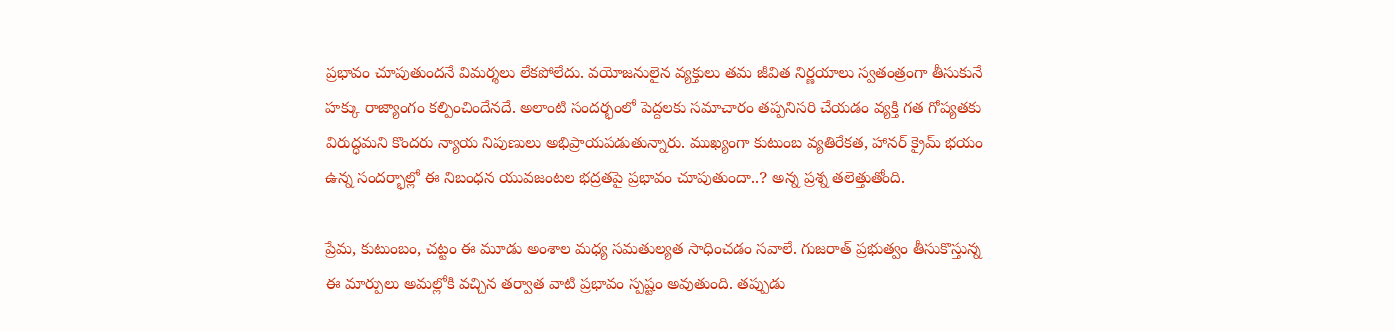ప్రభావం చూపుతుందనే విమర్శలు లేకపోలేదు. వయోజనులైన వ్యక్తులు తమ జీవిత నిర్ణయాలు స్వతంత్రంగా తీసుకునే హక్కు రాజ్యాంగం కల్పించిందేనదే. అలాంటి సందర్భంలో పెద్దలకు సమాచారం తప్పనిసరి చేయడం వ్యక్తి గత గోప్యతకు విరుద్ధమని కొందరు న్యాయ నిపుణులు అభిప్రాయపడుతున్నారు. ముఖ్యంగా కుటుంబ వ్యతిరేకత, హానర్ క్రైమ్ భయం ఉన్న సందర్భాల్లో ఈ నిబంధన యువజంటల భద్రతపై ప్రభావం చూపుతుందా..? అన్న ప్రశ్న తలెత్తుతోంది.

ప్రేమ, కుటుంబం, చట్టం ఈ మూడు అంశాల మధ్య సమతుల్యత సాధించడం సవాలే. గుజరాత్ ప్రభుత్వం తీసుకొస్తున్న ఈ మార్పులు అమల్లోకి వచ్చిన తర్వాత వాటి ప్రభావం స్పష్టం అవుతుంది. తప్పుడు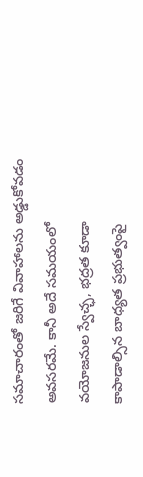సమాచారంతో జరిగే వివాహాలను అడ్డుకోవడం అవసరమే. కానీ అదే సమయంలో వయోజనుల స్వేచ్ఛ, భద్రత కూడా కాపాడాల్సిన బాధ్యత ప్రభుత్వంపై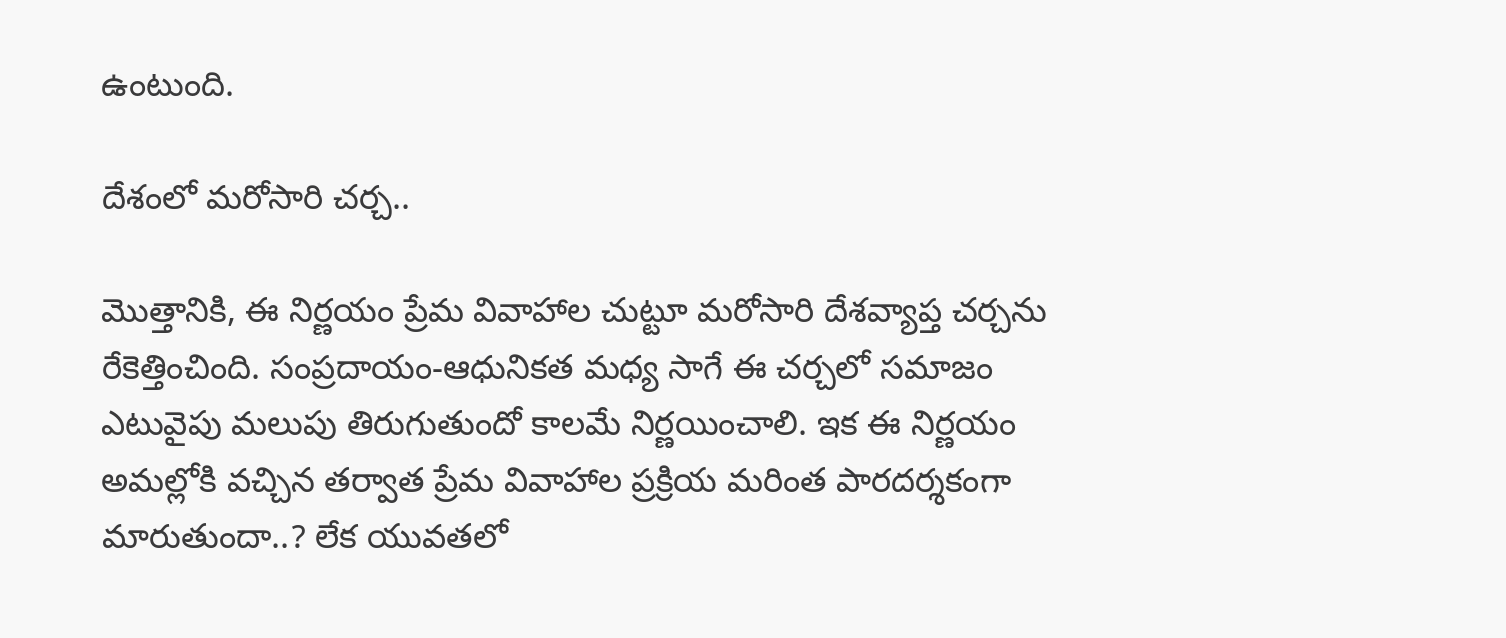ఉంటుంది.

దేశంలో మరోసారి చర్చ..

మొత్తానికి, ఈ నిర్ణయం ప్రేమ వివాహాల చుట్టూ మరోసారి దేశవ్యాప్త చర్చను రేకెత్తించింది. సంప్రదాయం-ఆధునికత మధ్య సాగే ఈ చర్చలో సమాజం ఎటువైపు మలుపు తిరుగుతుందో కాలమే నిర్ణయించాలి. ఇక ఈ నిర్ణయం అమల్లోకి వచ్చిన తర్వాత ప్రేమ వివాహాల ప్రక్రియ మరింత పారదర్శకంగా మారుతుందా..? లేక యువతలో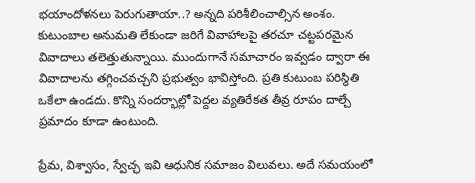భయాందోళనలు పెరుగుతాయా..? అన్నది పరిశీలించాల్సిన అంశం. కుటుంబాల అనుమతి లేకుండా జరిగే వివాహాలపై తరచూ చట్టపరమైన వివాదాలు తలెత్తుతున్నాయి. ముందుగానే సమాచారం ఇవ్వడం ద్వారా ఈ వివాదాలను తగ్గించవచ్చని ప్రభుత్వం భావిస్తోంది. ప్రతి కుటుంబ పరిస్థితి ఒకేలా ఉండదు. కొన్ని సందర్భాల్లో పెద్దల వ్యతిరేకత తీవ్ర రూపం దాల్చే ప్రమాదం కూడా ఉంటుంది.

ప్రేమ, విశ్వాసం, స్వేచ్ఛ ఇవి ఆధునిక సమాజం విలువలు. అదే సమయంలో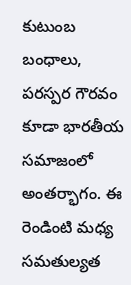కుటుంబ బంధాలు, పరస్పర గౌరవం కూడా భారతీయ సమాజంలో అంతర్భాగం. ఈ రెండింటి మధ్య సమతుల్యత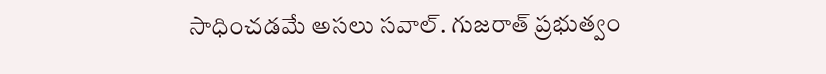సాధించడమే అసలు సవాల్. గుజరాత్ ప్రభుత్వం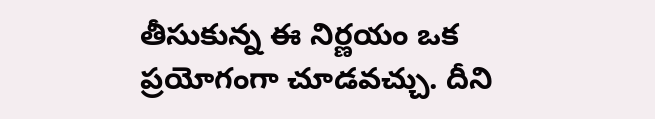తీసుకున్న ఈ నిర్ణయం ఒక ప్రయోగంగా చూడవచ్చు. దీని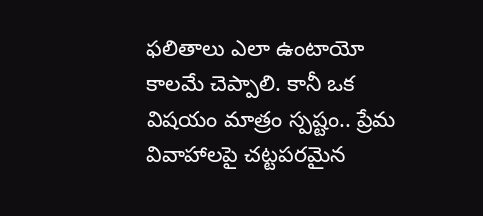ఫలితాలు ఎలా ఉంటాయో కాలమే చెప్పాలి. కానీ ఒక విషయం మాత్రం స్పష్టం.. ప్రేమ వివాహాలపై చట్టపరమైన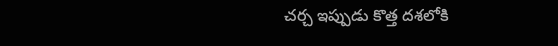చర్చ ఇప్పుడు కొత్త దశలోకి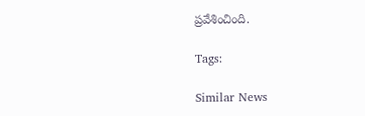ప్రవేశించింది.

Tags:

Similar News